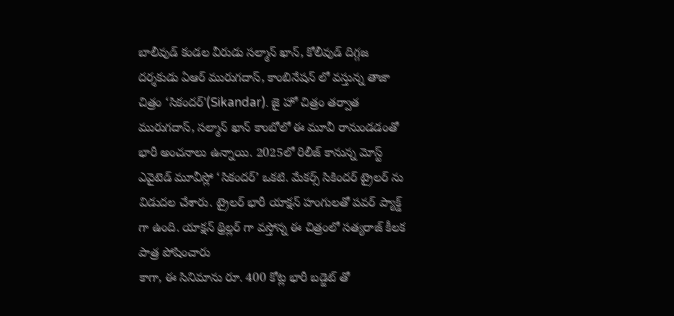బాలీవుడ్ కండల వీరుడు సల్మాన్ ఖాన్, కోలీవుడ్ దిగ్గజ దర్శకుడు ఏఆర్ మురుగదాస్, కాంబినేషన్ లో వస్తున్న తాజా చిత్రం ‘సికందర్'(Sikandar). జై హో చిత్రం తర్వాత మురుగదాస్, సల్మాన్ ఖాన్ కాంబోలో ఈ మూవీ రానుండడంతో భారీ అంచనాలు ఉన్నాయి. 2025లో రిలీజ్ కానున్న మోస్ట్ ఎవైటెడ్ మూవీస్లో ‘సికందర్’ ఒకటి. మేకర్స్ సికిందర్ ట్రైలర్ ను విడుదల చేశారు. ట్రైలర్ భారీ యాక్షన్ హంగులతో పవర్ ప్యాక్డ్ గా ఉంది. యాక్షన్ థ్రిల్లర్ గా వస్తోన్న ఈ చిత్రంలో సత్యరాజ్ కీలక పాత్ర పోషించారు
కాగా, ఈ సినిమాను రూ. 400 కోట్ల భారీ బడ్జెట్ తో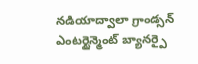నడియాద్వాలా గ్రాండ్సన్ ఎంటర్టైన్మెంట్ బ్యానర్పై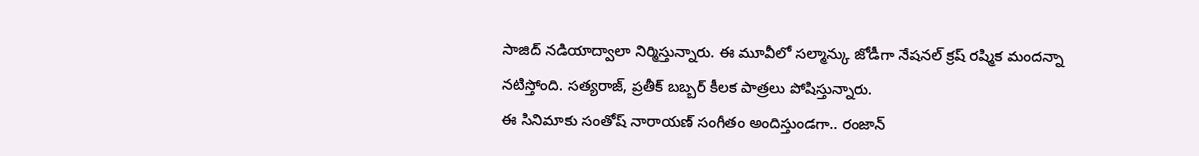సాజిద్ నడియాద్వాలా నిర్మిస్తున్నారు. ఈ మూవీలో సల్మాన్కు జోడీగా నేషనల్ క్రష్ రష్మిక మందన్నా నటిస్తోంది. సత్యరాజ్, ప్రతీక్ బబ్బర్ కీలక పాత్రలు పోషిస్తున్నారు.
ఈ సినిమాకు సంతోష్ నారాయణ్ సంగీతం అందిస్తుండగా.. రంజాన్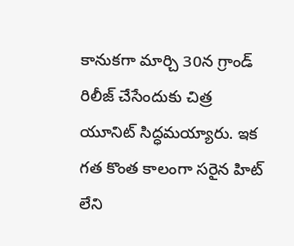కానుకగా మార్చి 30న గ్రాండ్ రిలీజ్ చేసేందుకు చిత్ర యూనిట్ సిద్ధమయ్యారు. ఇక గత కొంత కాలంగా సరైన హిట్ లేని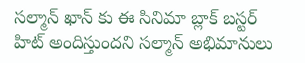సల్మాన్ ఖాన్ కు ఈ సినిమా బ్లాక్ బస్టర్ హిట్ అందిస్తుందని సల్మాన్ అభిమానులు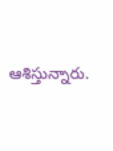ఆశిస్తున్నారు.